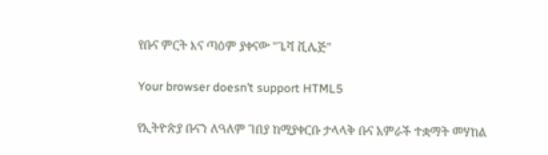የቡና ምርት እና ጣዕም ያቀናው "ጌሻ ቪሌጅ"

Your browser doesn’t support HTML5

የኢትዮጵያ ቡናን ለዓለም ገበያ ከሚያቀርቡ ታላላቅ ቡና አምራች ተቋማት መሃከል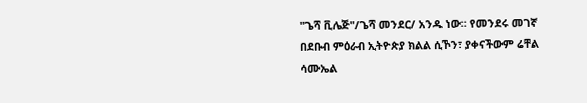"ጌሻ ቪሌጅ"/ጌሻ መንደር/ አንዱ ነው። የመንደሩ መገኛ በደቡብ ምዕራብ ኢትዮጵያ ክልል ሲኾን፣ ያቀናችውም ሬቸል ሳሙኤል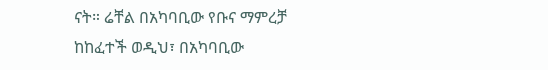ናት። ሬቸል በአካባቢው የቡና ማምረቻ ከከፈተች ወዲህ፣ በአካባቢው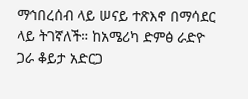ማኅበረሰብ ላይ ሠናይ ተጽእኖ በማሳደር ላይ ትገኛለች። ከአሜሪካ ድምፅ ራድዮ ጋራ ቆይታ አድርጋ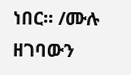ነበር። /ሙሉ ዘገባውን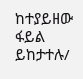ከተያይዘው ፋይል ይከታተሉ/